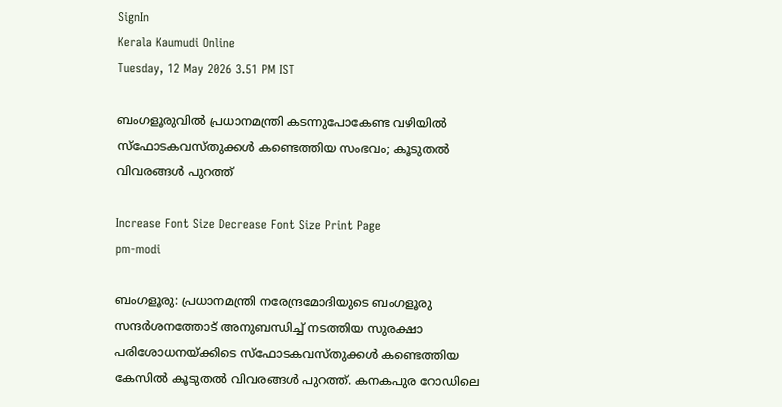SignIn
Kerala Kaumudi Online
Tuesday, 12 May 2026 3.51 PM IST

ബംഗളൂരുവിൽ പ്രധാനമന്ത്രി കടന്നുപോകേണ്ട വഴിയിൽ സ്‌ഫോടകവസ്‌തുക്കൾ കണ്ടെത്തിയ സംഭവം; കൂടുതൽ വിവരങ്ങൾ പുറത്ത്

Increase Font Size Decrease Font Size Print Page
pm-modi

ബംഗളൂരു: പ്രധാനമന്ത്രി നരേന്ദ്രമോദിയുടെ ബംഗളൂരു സന്ദർശനത്തോട് അനുബന്ധിച്ച് നടത്തിയ സുരക്ഷാ പരിശോധനയ്‌ക്കിടെ സ്‌ഫോടകവസ്‌തുക്കൾ കണ്ടെത്തിയ കേസിൽ കൂടുതൽ വിവരങ്ങൾ പുറത്ത്. കനകപുര റോഡിലെ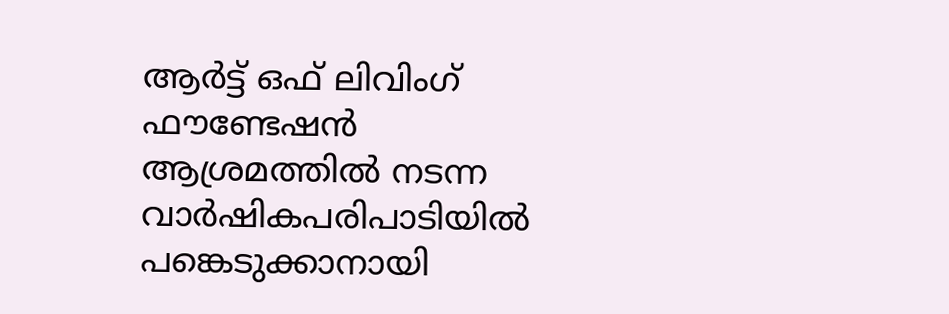ആർട്ട് ഒഫ് ലിവിംഗ് ഫൗണ്ടേഷൻ ആശ്രമത്തിൽ നടന്ന വാർഷികപരിപാടിയിൽ പങ്കെടുക്കാനായി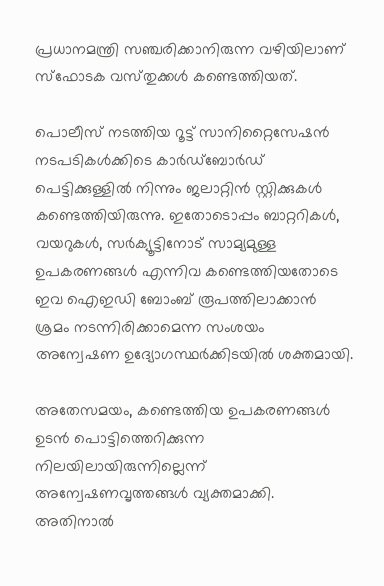പ്രധാനമന്ത്രി സഞ്ചരിക്കാനിരുന്ന വഴിയിലാണ് സ്‌ഫോടക വസ്‌തുക്കൾ കണ്ടെത്തിയത്.

പൊലീസ് നടത്തിയ റൂട്ട് സാനിറ്റൈസേഷൻ നടപടികൾക്കിടെ കാർഡ്ബോർഡ് പെട്ടിക്കുള്ളിൽ നിന്നും ജലാറ്റിൻ സ്റ്റിക്കുകൾ കണ്ടെത്തിയിരുന്നു. ഇതോടൊപ്പം ബാറ്ററികൾ, വയറുകൾ, സർക്യൂട്ടിനോട് സാമ്യമുള്ള ഉപകരണങ്ങൾ എന്നിവ കണ്ടെത്തിയതോടെ ഇവ ഐഇഡി ബോംബ് രൂപത്തിലാക്കാൻ ശ്രമം നടന്നിരിക്കാമെന്ന സംശയം അന്വേഷണ ഉദ്യോഗസ്ഥർക്കിടയിൽ ശക്തമായി.

അതേസമയം, കണ്ടെത്തിയ ഉപകരണങ്ങൾ ഉടൻ പൊട്ടിത്തെറിക്കുന്ന നിലയിലായിരുന്നില്ലെന്ന് അന്വേഷണവൃത്തങ്ങൾ വ്യക്തമാക്കി. അതിനാൽ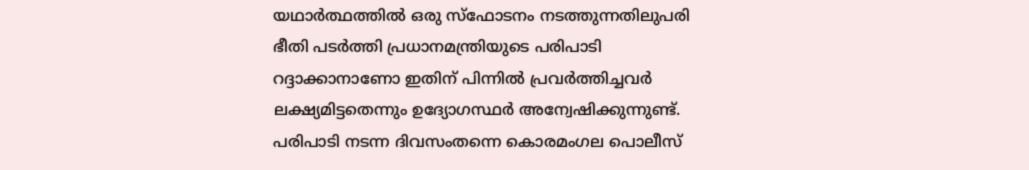യഥാർത്ഥത്തിൽ ഒരു സ്‌ഫോടനം നടത്തുന്നതിലുപരി ഭീതി പടർത്തി പ്രധാനമന്ത്രിയുടെ പരിപാടി റദ്ദാക്കാനാണോ ഇതിന് പിന്നിൽ പ്രവർത്തിച്ചവർ ലക്ഷ്യമിട്ടതെന്നും ഉദ്യോഗസ്ഥർ അന്വേഷിക്കുന്നുണ്ട്. പരിപാടി നടന്ന ദിവസംതന്നെ കൊരമംഗല പൊലീസ്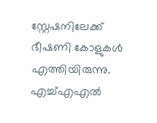സ്റ്റേഷനിലേക്ക് ഭീഷണി കോളുകൾ എത്തിയിരുന്നു. എച്ച്എഎൽ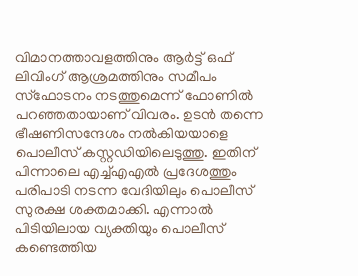വിമാനത്താവളത്തിനും ആർട്ട് ഒഫ് ലിവിംഗ് ആശ്രമത്തിനും സമീപം സ്‌ഫോടനം നടത്തുമെന്ന് ഫോണിൽ പറഞ്ഞതായാണ് വിവരം. ഉടൻ തന്നെ ഭീഷണിസന്ദേശം നൽകിയയാളെ പൊലീസ് കസ്റ്റഡിയിലെടുത്തു. ഇതിന് പിന്നാലെ എച്ച്എഎൽ പ്രദേശത്തും പരിപാടി നടന്ന വേദിയിലും പൊലീസ് സുരക്ഷ ശക്തമാക്കി. എന്നാൽ പിടിയിലായ വ്യക്തിയും പൊലീസ് കണ്ടെത്തിയ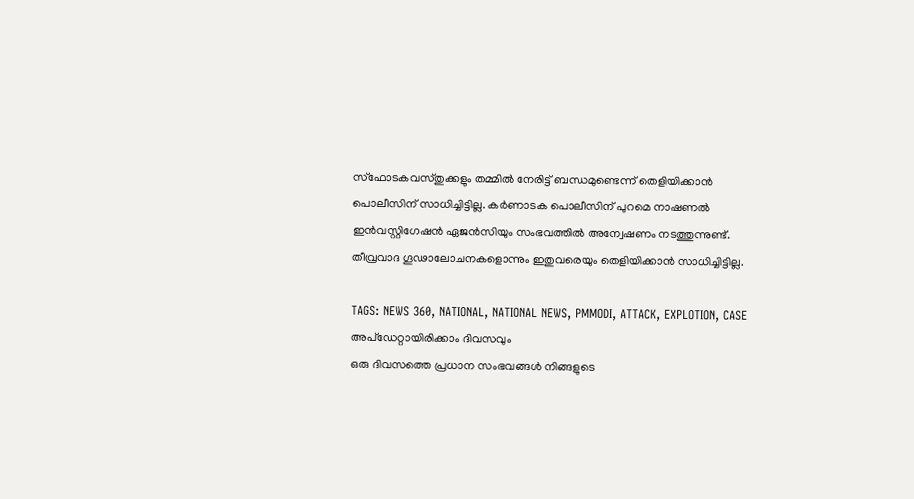സ്ഫോടകവസ്‌തുക്കളും തമ്മിൽ നേരിട്ട് ബന്ധമുണ്ടെന്ന് തെളിയിക്കാൻ പൊലീസിന് സാധിച്ചിട്ടില്ല. കർണാടക പൊലീസിന് പുറമെ നാഷണൽ ഇൻവസ്റ്റിഗേഷൻ ഏജൻസിയും സംഭവത്തിൽ അന്വേഷണം നടത്തുന്നുണ്ട്. തീവ്രവാദ ഗൂഢാലോചനകളൊന്നും ഇതുവരെയും തെളിയിക്കാൻ സാധിച്ചിട്ടില്ല.

TAGS: NEWS 360, NATIONAL, NATIONAL NEWS, PMMODI, ATTACK, EXPLOTION, CASE
അപ്ഡേറ്റായിരിക്കാം ദിവസവും
ഒരു ദിവസത്തെ പ്രധാന സംഭവങ്ങൾ നിങ്ങളുടെ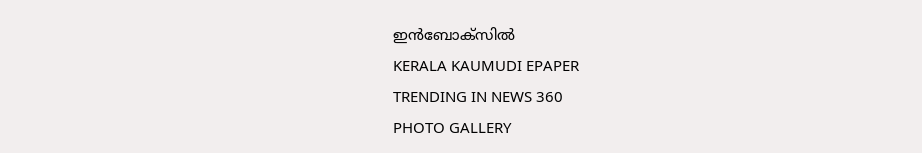ഇൻബോക്സിൽ
KERALA KAUMUDI EPAPER
TRENDING IN NEWS 360
PHOTO GALLERY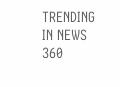TRENDING IN NEWS 360